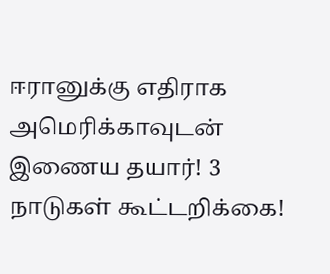ஈரானுக்கு எதிராக அமெரிக்காவுடன் இணைய தயார்! 3 நாடுகள் கூட்டறிக்கை!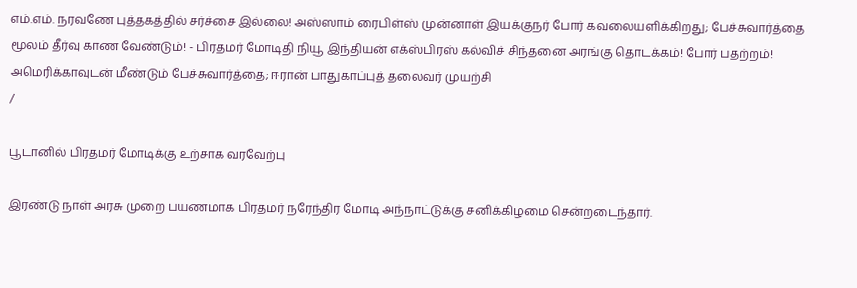எம்.எம். நரவணே புத்தகத்தில் சர்ச்சை இல்லை! அஸ்ஸாம் ரைபிள்ஸ் முன்னாள் இயக்குநர் போர் கவலையளிக்கிறது; பேச்சுவார்த்தை மூலம் தீர்வு காண வேண்டும்! - பிரதமர் மோடிதி நியூ இந்தியன் எக்ஸ்பிரஸ் கல்விச் சிந்தனை அரங்கு தொடக்கம்! போர் பதற்றம்! அமெரிக்காவுடன் மீண்டும் பேச்சுவார்த்தை; ஈரான் பாதுகாப்புத் தலைவர் முயற்சி
/

பூடானில் பிரதமர் மோடிக்கு உற்சாக வரவேற்பு

இரண்டு நாள் அரசு முறை பயணமாக பிரதமர் நரேந்திர மோடி அந்நாட்டுக்கு சனிக்கிழமை சென்றடைந்தார்.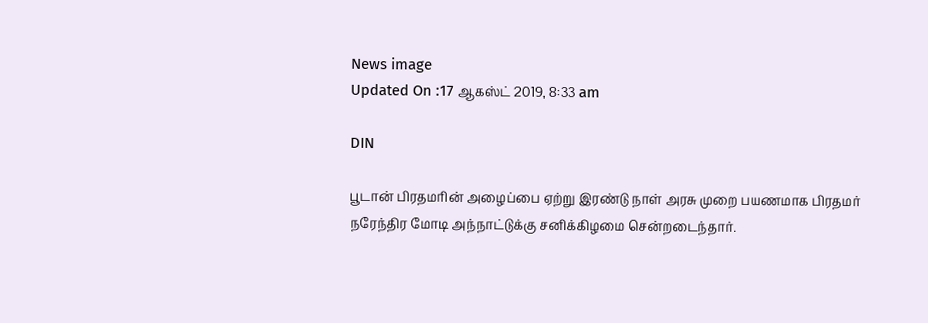News image
Updated On :17 ஆகஸ்ட் 2019, 8:33 am

DIN

பூடான் பிரதமரின் அழைப்பை ஏற்று இரண்டு நாள் அரசு முறை பயணமாக பிரதமர் நரேந்திர மோடி அந்நாட்டுக்கு சனிக்கிழமை சென்றடைந்தார்.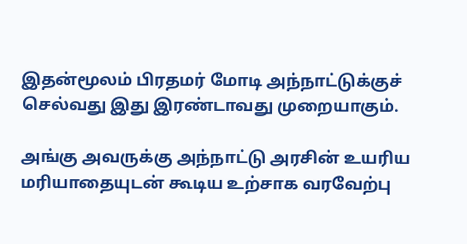இதன்மூலம் பிரதமர் மோடி அந்நாட்டுக்குச் செல்வது இது இரண்டாவது முறையாகும்.

அங்கு அவருக்கு அந்நாட்டு அரசின் உயரிய மரியாதையுடன் கூடிய உற்சாக வரவேற்பு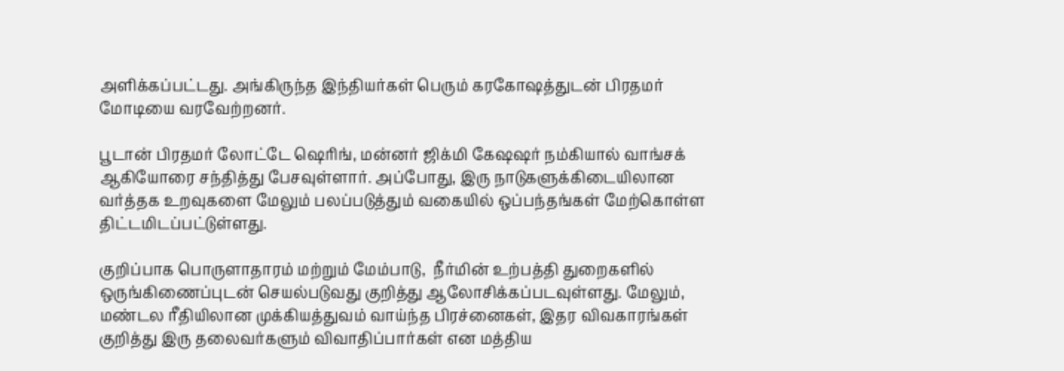அளிக்கப்பட்டது. அங்கிருந்த இந்தியர்கள் பெரும் கரகோஷத்துடன் பிரதமர் மோடியை வரவேற்றனர்.

பூடான் பிரதமர் லோட்டே ஷெரிங், மன்னர் ஜிக்மி கேஷஷர் நம்கியால் வாங்சக் ஆகியோரை சந்தித்து பேசவுள்ளார். அப்போது, இரு நாடுகளுக்கிடையிலான வர்த்தக உறவுகளை மேலும் பலப்படுத்தும் வகையில் ஒப்பந்தங்கள் மேற்கொள்ள திட்டமிடப்பட்டுள்ளது.

குறிப்பாக பொருளாதாரம் மற்றும் மேம்பாடு,  நீர்மின் உற்பத்தி துறைகளில் ஒருங்கிணைப்புடன் செயல்படுவது குறித்து ஆலோசிக்கப்படவுள்ளது. மேலும், மண்டல ரீதியிலான முக்கியத்துவம் வாய்ந்த பிரச்னைகள், இதர விவகாரங்கள் குறித்து இரு தலைவர்களும் விவாதிப்பார்கள் என மத்திய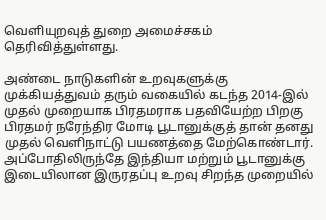வெளியுறவுத் துறை அமைச்சகம் தெரிவித்துள்ளது.

அண்டை நாடுகளின் உறவுகளுக்கு முக்கியத்துவம் தரும் வகையில் கடந்த 2014-இல் முதல் முறையாக பிரதமராக பதவியேற்ற பிறகு பிரதமர் நரேந்திர மோடி பூடானுக்குத் தான் தனது முதல் வெளிநாட்டு பயணத்தை மேற்கொண்டார். அப்போதிலிருந்தே இந்தியா மற்றும் பூடானுக்கு இடையிலான இருரதப்பு உறவு சிறந்த முறையில்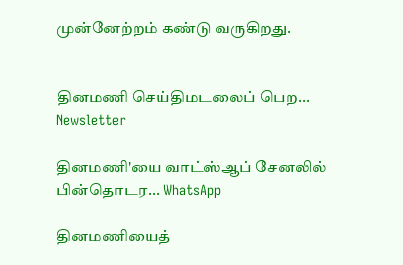முன்னேற்றம் கண்டு வருகிறது.


தினமணி செய்திமடலைப் பெற... Newsletter

தினமணி'யை வாட்ஸ்ஆப் சேனலில் பின்தொடர... WhatsApp

தினமணியைத்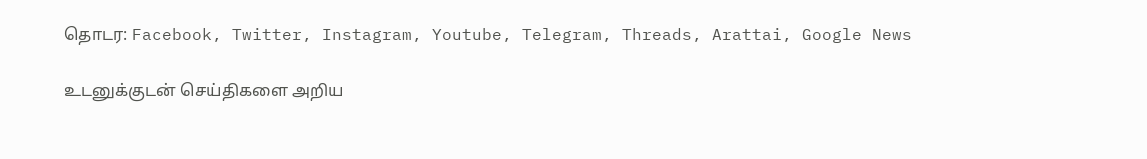தொடர: Facebook, Twitter, Instagram, Youtube, Telegram, Threads, Arattai, Google News

உடனுக்குடன் செய்திகளை அறிய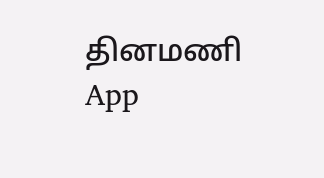தினமணி App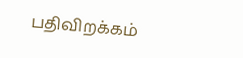பதிவிறக்கம்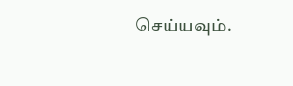செய்யவும்.